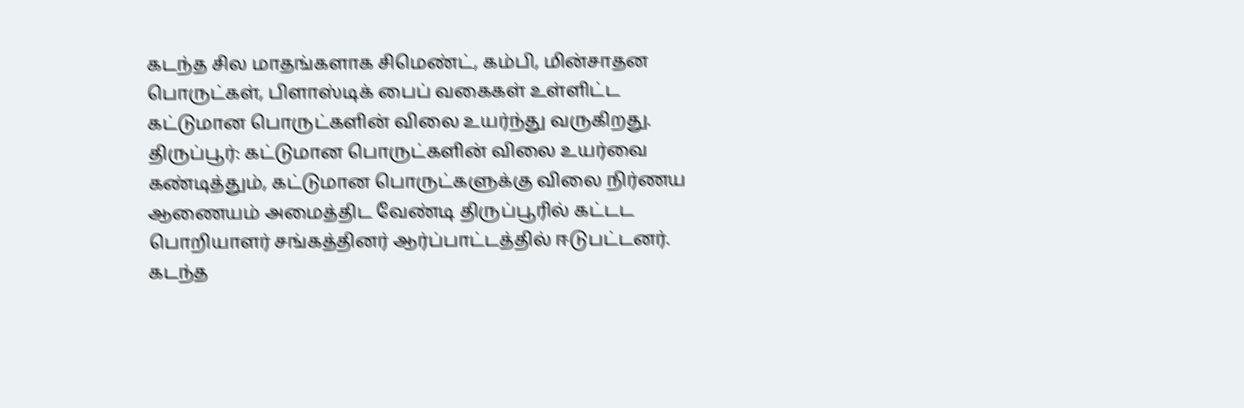கடந்த சில மாதங்களாக சிமெண்ட், கம்பி, மின்சாதன பொருட்கள், பிளாஸ்டிக் பைப் வகைகள் உள்ளிட்ட கட்டுமான பொருட்களின் விலை உயர்ந்து வருகிறது.
திருப்பூர்: கட்டுமான பொருட்களின் விலை உயர்வை கண்டித்தும், கட்டுமான பொருட்களுக்கு விலை நிர்ணய ஆணையம் அமைத்திட வேண்டி திருப்பூரில் கட்டட பொறியாளர் சங்கத்தினர் ஆர்ப்பாட்டத்தில் ஈடுபட்டனர்.
கடந்த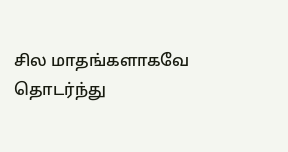சில மாதங்களாகவே தொடர்ந்து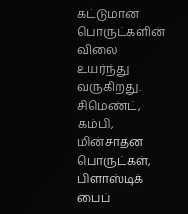கட்டுமான பொருட்களின் விலை உயர்ந்து வருகிறது. சிமெண்ட், கம்பி, மின்சாதன பொருட்கள், பிளாஸ்டிக் பைப்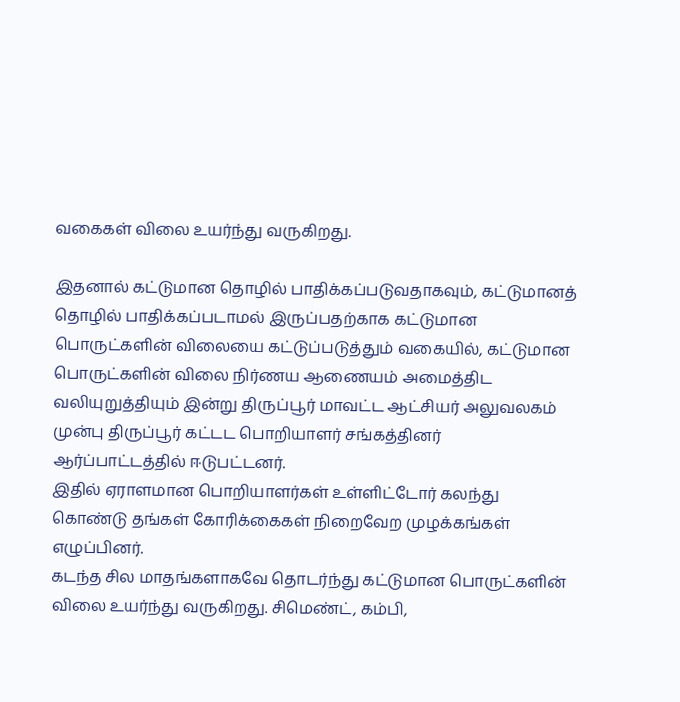வகைகள் விலை உயர்ந்து வருகிறது.

இதனால் கட்டுமான தொழில் பாதிக்கப்படுவதாகவும், கட்டுமானத் தொழில் பாதிக்கப்படாமல் இருப்பதற்காக கட்டுமான பொருட்களின் விலையை கட்டுப்படுத்தும் வகையில், கட்டுமான பொருட்களின் விலை நிர்ணய ஆணையம் அமைத்திட வலியுறுத்தியும் இன்று திருப்பூர் மாவட்ட ஆட்சியர் அலுவலகம் முன்பு திருப்பூர் கட்டட பொறியாளர் சங்கத்தினர் ஆர்ப்பாட்டத்தில் ஈடுபட்டனர்.
இதில் ஏராளமான பொறியாளர்கள் உள்ளிட்டோர் கலந்து கொண்டு தங்கள் கோரிக்கைகள் நிறைவேற முழக்கங்கள் எழுப்பினர்.
கடந்த சில மாதங்களாகவே தொடர்ந்து கட்டுமான பொருட்களின் விலை உயர்ந்து வருகிறது. சிமெண்ட், கம்பி,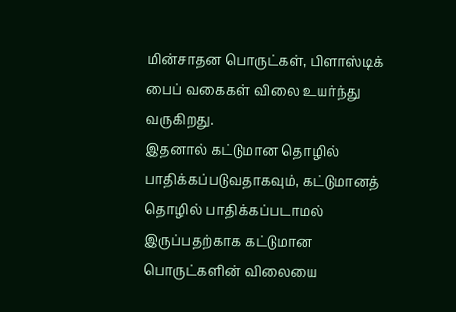மின்சாதன பொருட்கள், பிளாஸ்டிக் பைப் வகைகள் விலை உயர்ந்து வருகிறது.
இதனால் கட்டுமான தொழில் பாதிக்கப்படுவதாகவும், கட்டுமானத் தொழில் பாதிக்கப்படாமல் இருப்பதற்காக கட்டுமான பொருட்களின் விலையை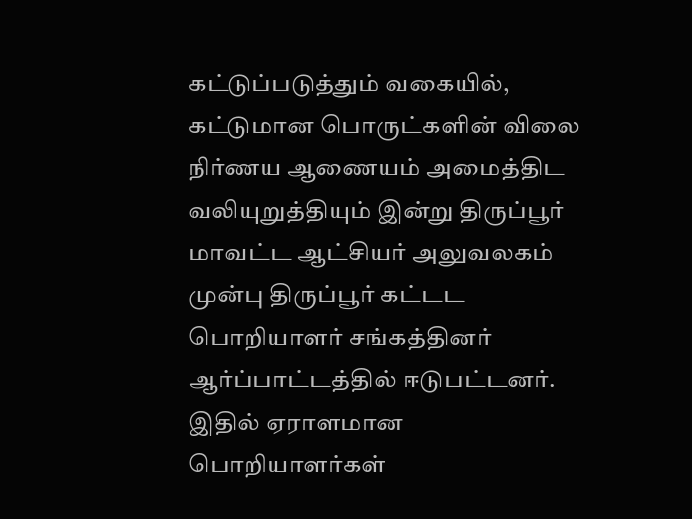கட்டுப்படுத்தும் வகையில், கட்டுமான பொருட்களின் விலை நிர்ணய ஆணையம் அமைத்திட வலியுறுத்தியும் இன்று திருப்பூர் மாவட்ட ஆட்சியர் அலுவலகம் முன்பு திருப்பூர் கட்டட பொறியாளர் சங்கத்தினர் ஆர்ப்பாட்டத்தில் ஈடுபட்டனர்.
இதில் ஏராளமான பொறியாளர்கள்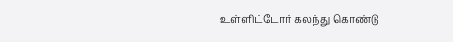உள்ளிட்டோர் கலந்து கொண்டு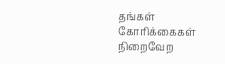தங்கள் கோரிக்கைகள் நிறைவேற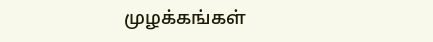முழக்கங்கள்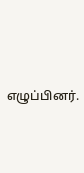எழுப்பினர்.